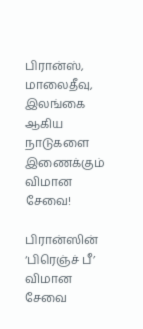பிரான்ஸ், மாலைதீவு, இலங்கை ஆகிய நாடுகளை இணைக்கும் விமான சேவை!

பிரான்ஸின் ‘பிரெஞ்ச் பீ’ விமான சேவை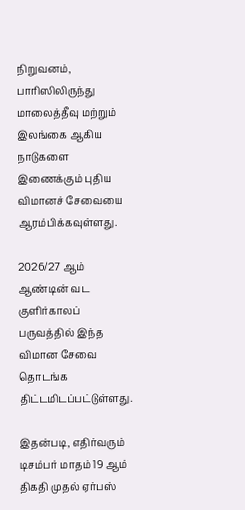நிறுவனம், பாரிஸிலிருந்து மாலைத்தீவு மற்றும் இலங்கை ஆகிய நாடுகளை இணைக்கும் புதிய விமானச் சேவையை ஆரம்பிக்கவுள்ளது.

2026/27 ஆம் ஆண்டின் வட குளிர்காலப் பருவத்தில் இந்த விமான சேவை தொடங்க திட்டமிடப்பட்டுள்ளது.

இதன்படி, எதிர்வரும் டிசம்பர் மாதம் 19 ஆம் திகதி முதல் ஏர்பஸ்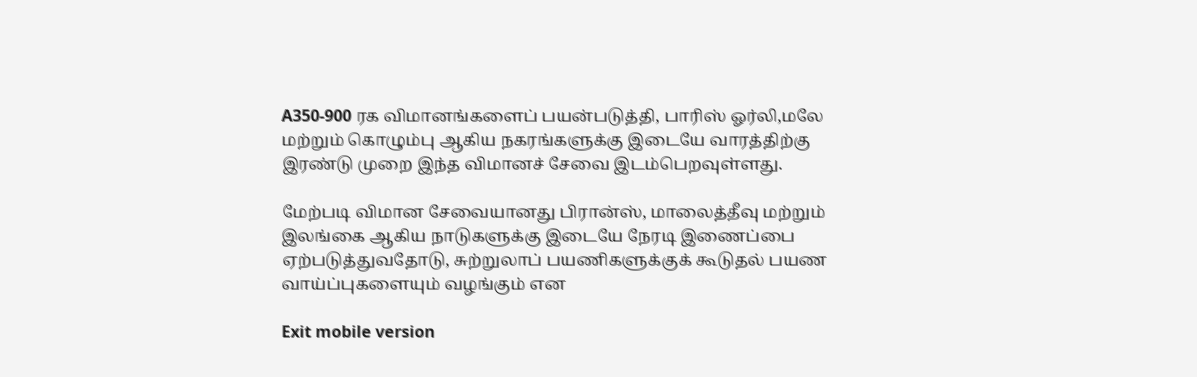A350-900 ரக விமானங்களைப் பயன்படுத்தி, பாரிஸ் ஓர்லி,மலே மற்றும் கொழும்பு ஆகிய நகரங்களுக்கு இடையே வாரத்திற்கு இரண்டு முறை இந்த விமானச் சேவை இடம்பெறவுள்ளது.

மேற்படி விமான சேவையானது பிரான்ஸ், மாலைத்தீவு மற்றும் இலங்கை ஆகிய நாடுகளுக்கு இடையே நேரடி இணைப்பை ஏற்படுத்துவதோடு, சுற்றுலாப் பயணிகளுக்குக் கூடுதல் பயண வாய்ப்புகளையும் வழங்கும் என

Exit mobile version